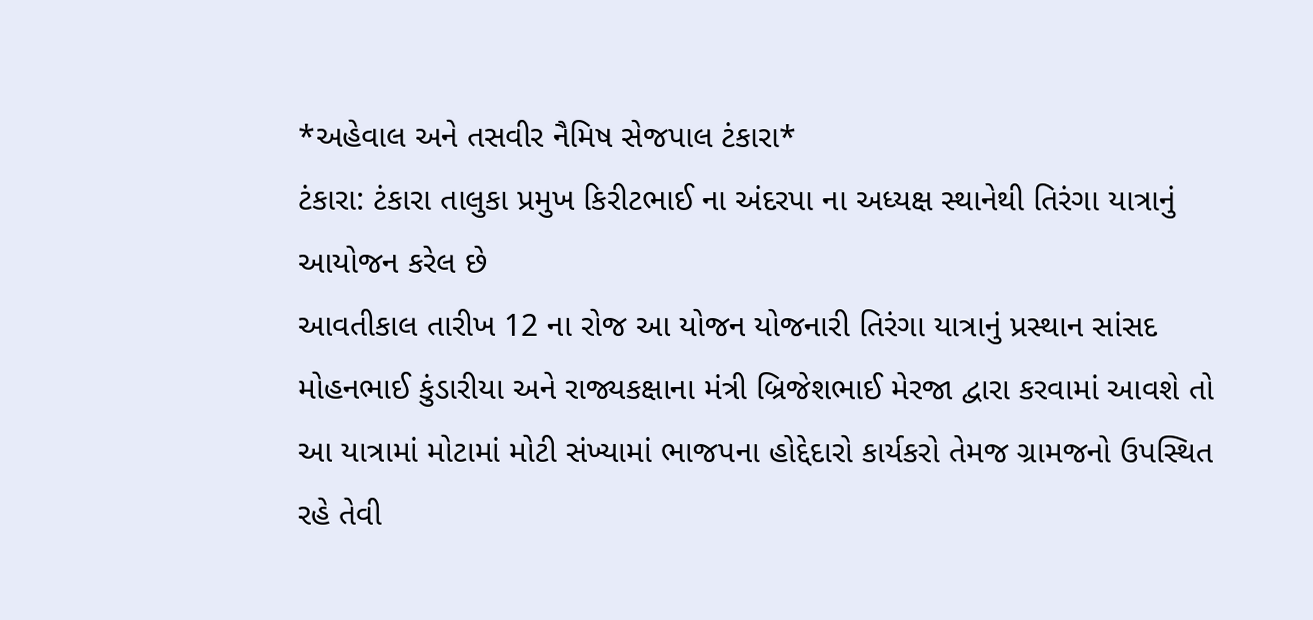*અહેવાલ અને તસવીર નૈમિષ સેજપાલ ટંકારા*
ટંકારા: ટંકારા તાલુકા પ્રમુખ કિરીટભાઈ ના અંદરપા ના અધ્યક્ષ સ્થાનેથી તિરંગા યાત્રાનું આયોજન કરેલ છે
આવતીકાલ તારીખ 12 ના રોજ આ યોજન યોજનારી તિરંગા યાત્રાનું પ્રસ્થાન સાંસદ મોહનભાઈ કુંડારીયા અને રાજ્યકક્ષાના મંત્રી બ્રિજેશભાઈ મેરજા દ્વારા કરવામાં આવશે તો આ યાત્રામાં મોટામાં મોટી સંખ્યામાં ભાજપના હોદ્દેદારો કાર્યકરો તેમજ ગ્રામજનો ઉપસ્થિત રહે તેવી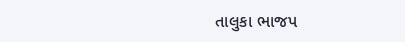તાલુકા ભાજપ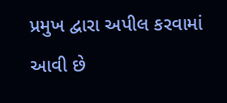પ્રમુખ દ્વારા અપીલ કરવામાં આવી છે